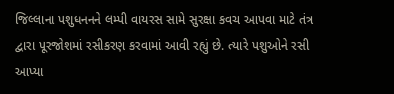જિલ્લાના પશુધનનને લમ્પી વાયરસ સામે સુરક્ષા કવચ આપવા માટે તંત્ર દ્વારા પૂરજોશમાં રસીકરણ કરવામાં આવી રહ્યું છે. ત્યારે પશુઓને રસી આપ્યા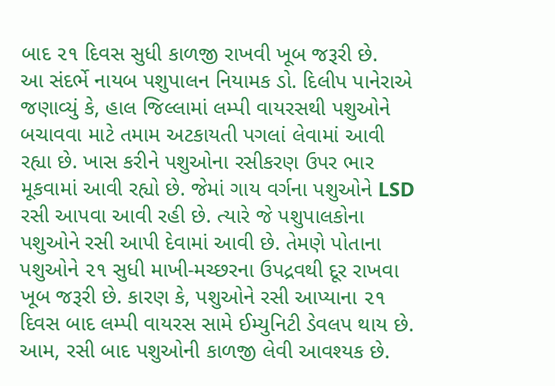બાદ ૨૧ દિવસ સુધી કાળજી રાખવી ખૂબ જરૂરી છે.
આ સંદર્ભે નાયબ પશુપાલન નિયામક ડો. દિલીપ પાનેરાએ જણાવ્યું કે, હાલ જિલ્લામાં લમ્પી વાયરસથી પશુઓને બચાવવા માટે તમામ અટકાયતી પગલાં લેવામાં આવી રહ્યા છે. ખાસ કરીને પશુઓના રસીકરણ ઉપર ભાર મૂકવામાં આવી રહ્યો છે. જેમાં ગાય વર્ગના પશુઓને LSD રસી આપવા આવી રહી છે. ત્યારે જે પશુપાલકોના પશુઓને રસી આપી દેવામાં આવી છે. તેમણે પોતાના પશુઓને ૨૧ સુધી માખી-મચ્છરના ઉપદ્રવથી દૂર રાખવા ખૂબ જરૂરી છે. કારણ કે, પશુઓને રસી આપ્યાના ૨૧ દિવસ બાદ લમ્પી વાયરસ સામે ઈમ્યુનિટી ડેવલપ થાય છે. આમ, રસી બાદ પશુઓની કાળજી લેવી આવશ્યક છે.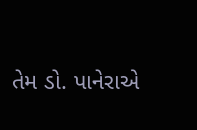તેમ ડો. પાનેરાએ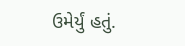ઉમેર્યું હતું.